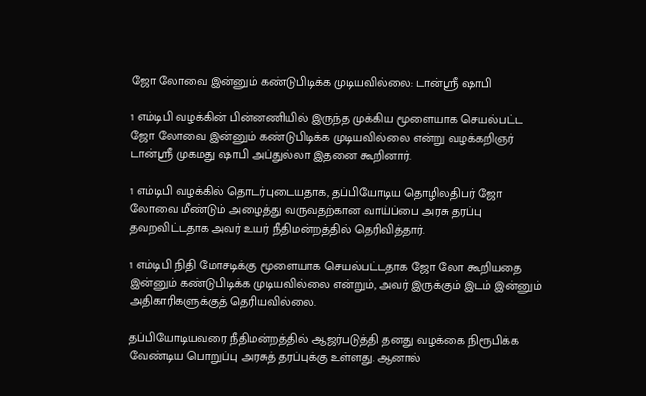ஜோ லோவை இன்னும் கண்டுபிடிக்க முடியவில்லை: டான்ஸ்ரீ ஷாபி

1 எம்டிபி வழக்கின் பின்னணியில் இருந்த முக்கிய மூளையாக செயல்பட்ட ஜோ லோவை இன்னும் கண்டுபிடிக்க முடியவில்லை என்று வழக்கறிஞர் டான்ஸ்ரீ முகமது ஷாபி அப்துல்லா இதனை கூறினார்.

1 எம்டிபி வழக்கில் தொடர்புடையதாக, தப்பியோடிய தொழிலதிபர் ஜோ லோவை மீண்டும் அழைத்து வருவதற்கான வாய்ப்பை அரசு தரப்பு தவறவிட்டதாக அவர் உயர் நீதிமன்றத்தில் தெரிவித்தார்.

1 எம்டிபி நிதி மோசடிக்கு மூளையாக செயல்பட்டதாக ஜோ லோ கூறியதை இன்னும் கண்டுபிடிக்க முடியவில்லை என்றும், அவர் இருக்கும் இடம் இன்னும் அதிகாரிகளுக்குத் தெரியவில்லை.

தப்பியோடியவரை நீதிமன்றத்தில் ஆஜர்படுத்தி தனது வழக்கை நிரூபிக்க வேண்டிய பொறுப்பு அரசுத் தரப்புக்கு உள்ளது. ஆனால்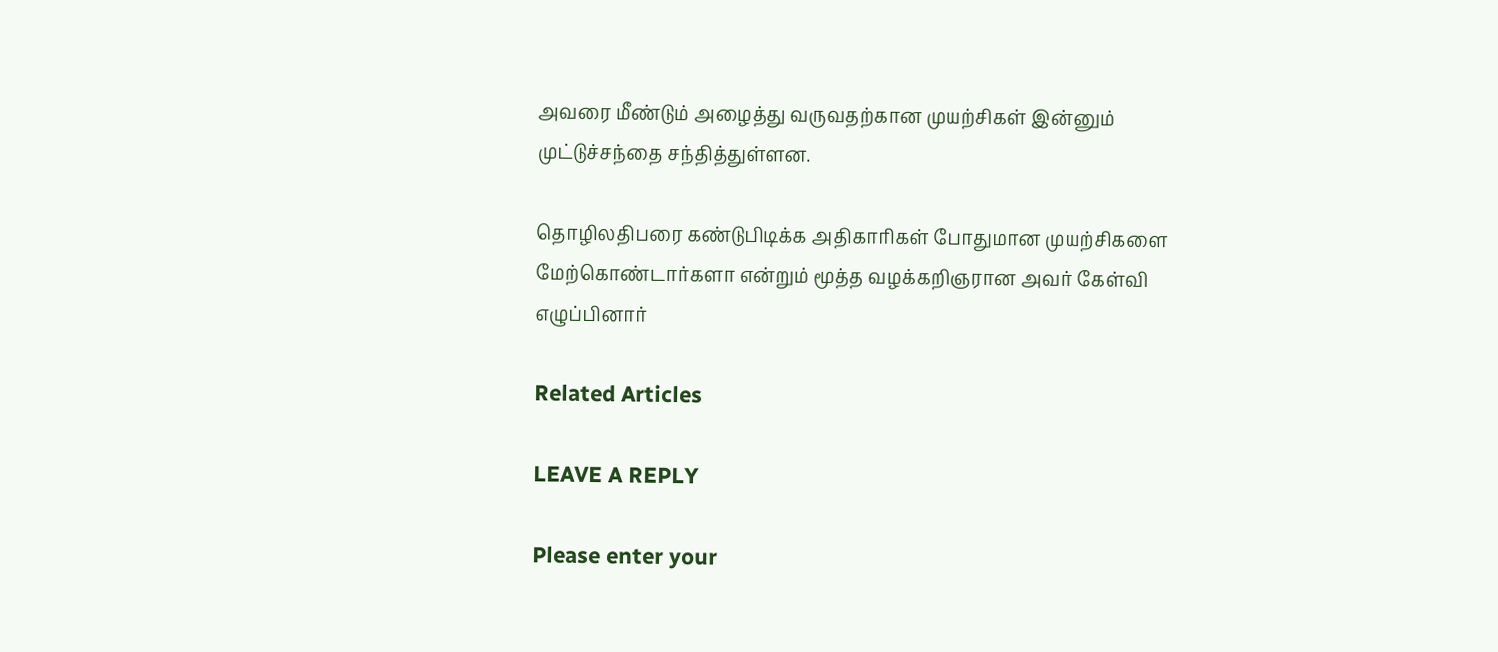அவரை மீண்டும் அழைத்து வருவதற்கான முயற்சிகள் இன்னும் முட்டுச்சந்தை சந்தித்துள்ளன.

தொழிலதிபரை கண்டுபிடிக்க அதிகாரிகள் போதுமான முயற்சிகளை மேற்கொண்டார்களா என்றும் மூத்த வழக்கறிஞரான அவர் கேள்வி எழுப்பினார்

Related Articles

LEAVE A REPLY

Please enter your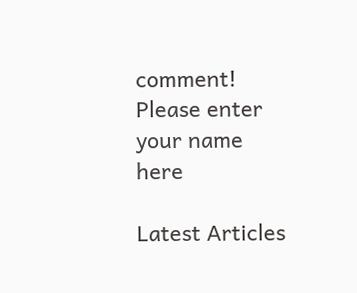comment!
Please enter your name here

Latest Articles